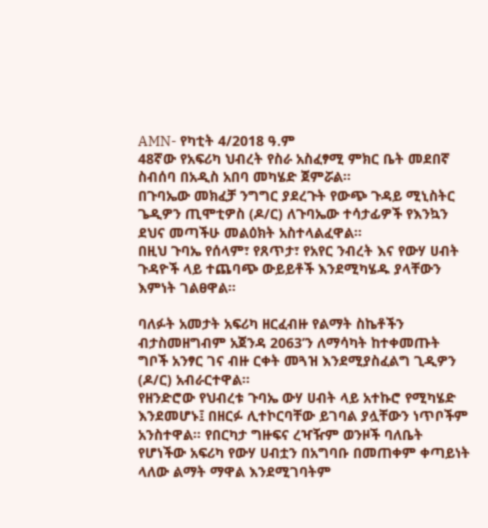AMN- የካቲት 4/2018 ዓ.ም
48ኛው የአፍሪካ ህብረት የስራ አስፈፃሚ ምክር ቤት መደበኛ ስብሰባ በአዲስ አበባ መካሄድ ጀምሯል።
በጉባኤው መክፈቻ ንግግር ያደረጉት የውጭ ጉዳይ ሚኒስትር ጌዲዎን ጢሞቲዎስ (ዶ/ር) ለጉባኤው ተሳታፊዎች የእንኳን ደህና መጣችሁ መልዕክት አስተላልፈዋል።
በዚህ ጉባኤ የሰላም፣ የጸጥታ፣ የአየር ንብረት እና የውሃ ሀብት ጉዳዮች ላይ ተጨባጭ ውይይቶች እንደሚካሄዱ ያላቸውን እምነት ገልፀዋል።

ባለፉት አመታት አፍሪካ ዘርፈብዙ የልማት ስኬቶችን ብታስመዘግብም አጀንዳ 2063’ን ለማሳካት ከተቀመጡት ግቦች አንፃር ገና ብዙ ርቀት መጓዝ እንደሚያስፈልግ ጊዲዎን (ዶ/ር) አብራርተዋል።
የዘንድሮው የህብረቱ ጉባኤ ውሃ ሀብት ላይ አተኩሮ የሚካሄድ እንደመሆኑ፤ በዘርፉ ሊተኮርባቸው ይገባል ያሏቸውን ነጥቦችም አንስተዋል። የበርካታ ግዙፍና ረዣዥም ወንዞች ባለቤት የሆነችው አፍሪካ የውሃ ሀብቷን በአግባቡ በመጠቀም ቀጣይነት ላለው ልማት ማዋል እንደሚገባትም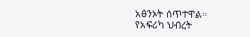አፅንኦት ሰጥተዋል።
የአፍሪካ ህብረት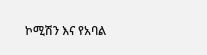ኮሚሽን እና የአባል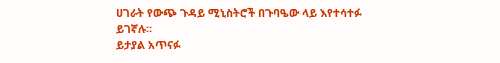ሀገራት የውጭ ጉዳይ ሚኒስትሮች በጉባዔው ላይ እየተሳተፉ ይገኛሉ።
ይታያል አጥናፉ